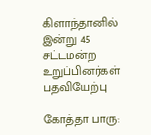கிளாந்தானில் இன்று 45 சட்டமன்ற உறுப்பினர்கள் பதவியேற்பு

கோத்தா பாரு: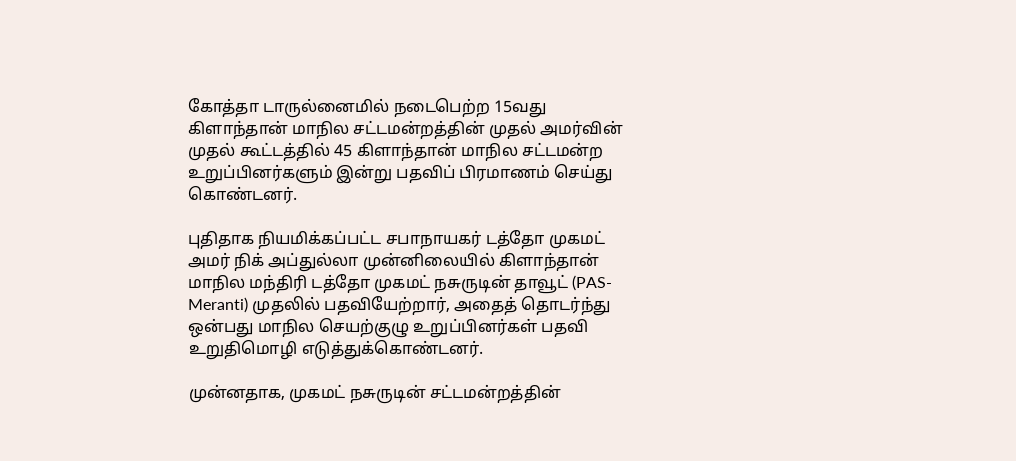கோத்தா டாருல்னைமில் நடைபெற்ற 15வது கிளாந்தான் மாநில சட்டமன்றத்தின் முதல் அமர்வின் முதல் கூட்டத்தில் 45 கிளாந்தான் மாநில சட்டமன்ற உறுப்பினர்களும் இன்று பதவிப் பிரமாணம் செய்து கொண்டனர்.

புதிதாக நியமிக்கப்பட்ட சபாநாயகர் டத்தோ முகமட் அமர் நிக் அப்துல்லா முன்னிலையில் கிளாந்தான் மாநில மந்திரி டத்தோ முகமட் நசுருடின் தாவூட் (PAS-Meranti) முதலில் பதவியேற்றார், அதைத் தொடர்ந்து ஒன்பது மாநில செயற்குழு உறுப்பினர்கள் பதவி உறுதிமொழி எடுத்துக்கொண்டனர்.

முன்னதாக, முகமட் நசுருடின் சட்டமன்றத்தின்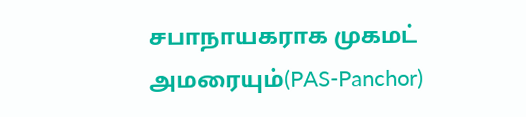சபாநாயகராக முகமட் அமரையும்(PAS-Panchor)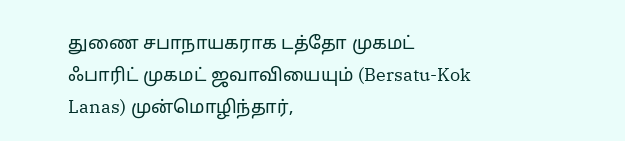துணை சபாநாயகராக டத்தோ முகமட் ஃபாரிட் முகமட் ஜவாவியையும் (Bersatu-Kok Lanas) முன்மொழிந்தார்,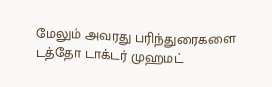மேலும் அவரது பரிந்துரைகளை டத்தோ டாக்டர் முஹமட்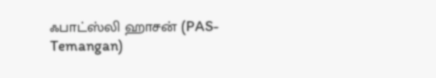ஃபாட்ஸ்லி ஹாசன் (PAS-Temangan)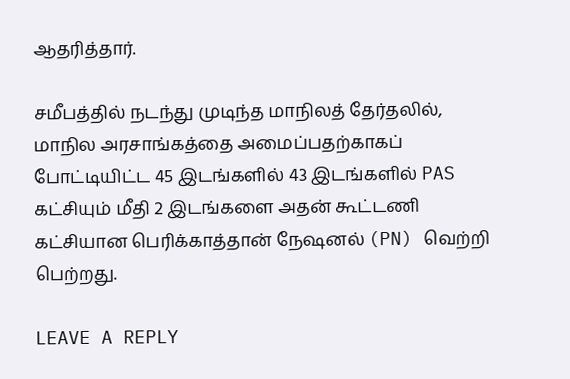ஆதரித்தார்.

சமீபத்தில் நடந்து முடிந்த மாநிலத் தேர்தலில், மாநில அரசாங்கத்தை அமைப்பதற்காகப் போட்டியிட்ட 45 இடங்களில் 43 இடங்களில் PAS கட்சியும் மீதி 2 இடங்களை அதன் கூட்டணி கட்சியான பெரிக்காத்தான் நேஷனல் (PN) வெற்றி பெற்றது.

LEAVE A REPLY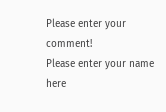Please enter your comment!
Please enter your name here